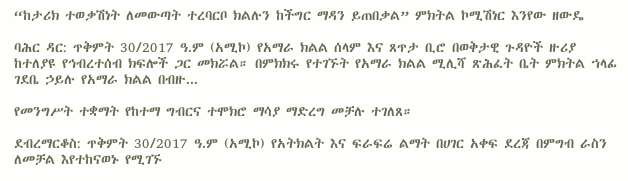“ከታሪክ ተወቃሽነት ለመውጣት ተረባርቦ ክልሉን ከችግር ማዳን ይጠበቃል” ምክትል ኮሚሽነር እንየው ዘውዴ

ባሕር ዳር: ጥቅምት 30/2017 ዓ.ም (አሚኮ) የአማራ ክልል ሰላም እና ጸጥታ ቢሮ በወቅታዊ ጉዳዮች ዙሪያ ከተለያዩ የኅብረተሰብ ክፍሎች ጋር መክሯል። በምክክሩ የተገኙት የአማራ ክልል ሚሊሻ ጽሕፈት ቤት ምክትል ኀላፊ ገደቤ ኃይሉ የአማራ ክልል በብዙ...

የመንግሥት ተቋማት የከተማ ግብርና ተሞክሮ ማሳያ ማድረግ መቻሉ ተገለጸ።

ደብረማርቆስ: ጥቅምት 30/2017 ዓ.ም (አሚኮ) የአትክልት እና ፍራፍሬ ልማት በሀገር አቀፍ ደረጃ በምግብ ራስን ለመቻል እየተከናወኑ የሚገኙ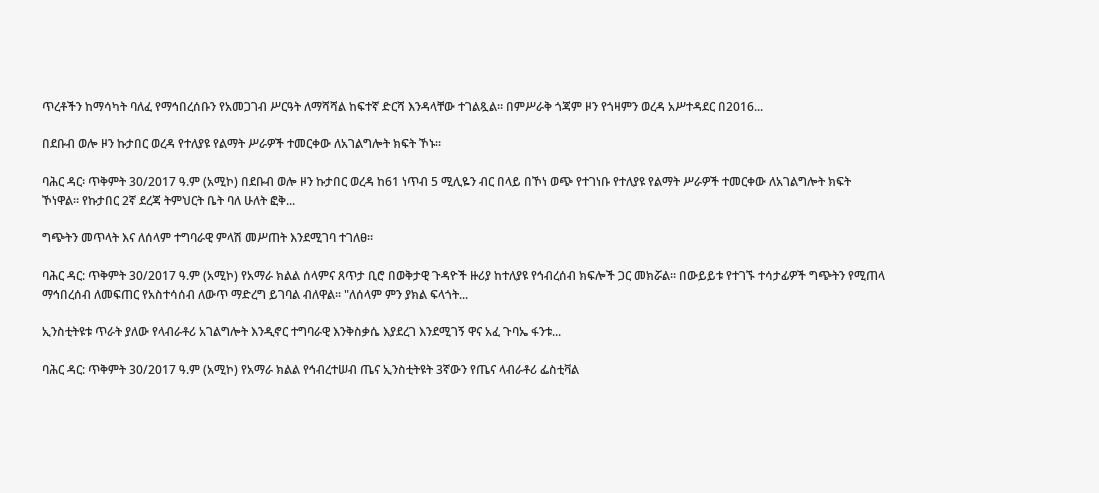ጥረቶችን ከማሳካት ባለፈ የማኅበረሰቡን የአመጋገብ ሥርዓት ለማሻሻል ከፍተኛ ድርሻ እንዳላቸው ተገልጿል። በምሥራቅ ጎጃም ዞን የጎዛምን ወረዳ አሥተዳደር በ2016...

በደቡብ ወሎ ዞን ኩታበር ወረዳ የተለያዩ የልማት ሥራዎች ተመርቀው ለአገልግሎት ክፍት ኾኑ።

ባሕር ዳር፡ ጥቅምት 30/2017 ዓ.ም (አሚኮ) በደቡብ ወሎ ዞን ኩታበር ወረዳ ከ61 ነጥብ 5 ሚሊዬን ብር በላይ በኾነ ወጭ የተገነቡ የተለያዩ የልማት ሥራዎች ተመርቀው ለአገልግሎት ክፍት ኾነዋል። የኩታበር 2ኛ ደረጃ ትምህርት ቤት ባለ ሁለት ፎቅ...

ግጭትን መጥላት እና ለሰላም ተግባራዊ ምላሽ መሥጠት እንደሚገባ ተገለፀ።

ባሕር ዳር: ጥቅምት 30/2017 ዓ.ም (አሚኮ) የአማራ ክልል ሰላምና ጸጥታ ቢሮ በወቅታዊ ጉዳዮች ዙሪያ ከተለያዩ የኅብረሰብ ክፍሎች ጋር መክሯል። በውይይቱ የተገኙ ተሳታፊዎች ግጭትን የሚጠላ ማኅበረሰብ ለመፍጠር የአስተሳሰብ ለውጥ ማድረግ ይገባል ብለዋል። "ለሰላም ምን ያክል ፍላጎት...

ኢንስቲትዩቱ ጥራት ያለው የላብራቶሪ አገልግሎት እንዲኖር ተግባራዊ እንቅስቃሴ እያደረገ እንደሚገኝ ዋና አፈ ጉባኤ ፋንቱ...

ባሕር ዳር: ጥቅምት 30/2017 ዓ.ም (አሚኮ) የአማራ ክልል የኅብረተሠብ ጤና ኢንስቲትዩት 3ኛውን የጤና ላብራቶሪ ፌስቲቫል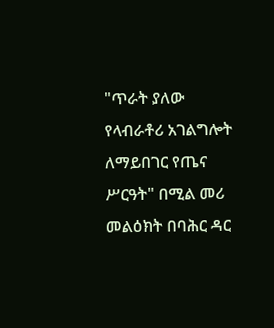"ጥራት ያለው የላብራቶሪ አገልግሎት ለማይበገር የጤና ሥርዓት" በሚል መሪ መልዕክት በባሕር ዳር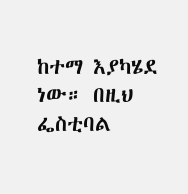ከተማ እያካሄደ ነው። በዚህ ፌስቲባል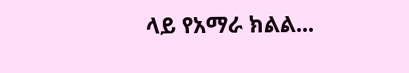ላይ የአማራ ክልል...